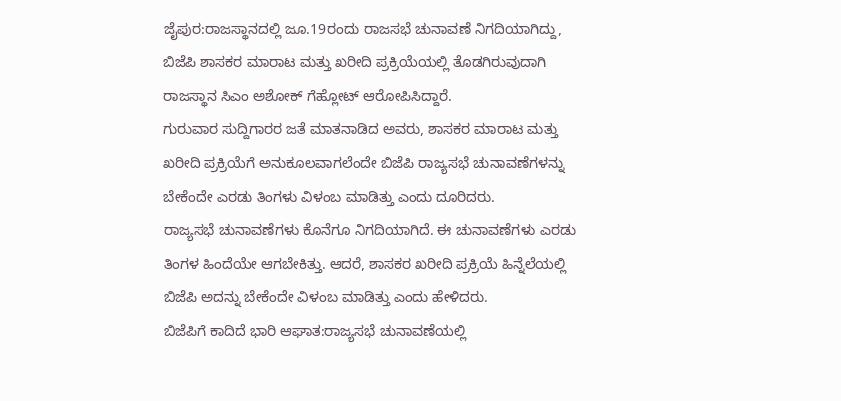ಜೈಪುರ:ರಾಜಸ್ಥಾನದಲ್ಲಿ ಜೂ.19ರಂದು ರಾಜಸಭೆ ಚುನಾವಣೆ ನಿಗದಿಯಾಗಿದ್ದು, ಬಿಜೆಪಿ ಶಾಸಕರ ಮಾರಾಟ ಮತ್ತು ಖರೀದಿ ಪ್ರಕ್ರಿಯೆಯಲ್ಲಿ ತೊಡಗಿರುವುದಾಗಿ ರಾಜಸ್ಥಾನ ಸಿಎಂ ಅಶೋಕ್ ಗೆಹ್ಲೋಟ್ ಆರೋಪಿಸಿದ್ದಾರೆ.
ಗುರುವಾರ ಸುದ್ದಿಗಾರರ ಜತೆ ಮಾತನಾಡಿದ ಅವರು, ಶಾಸಕರ ಮಾರಾಟ ಮತ್ತು ಖರೀದಿ ಪ್ರಕ್ರಿಯೆಗೆ ಅನುಕೂಲವಾಗಲೆಂದೇ ಬಿಜೆಪಿ ರಾಜ್ಯಸಭೆ ಚುನಾವಣೆಗಳನ್ನು ಬೇಕೆಂದೇ ಎರಡು ತಿಂಗಳು ವಿಳಂಬ ಮಾಡಿತ್ತು ಎಂದು ದೂರಿದರು.
ರಾಜ್ಯಸಭೆ ಚುನಾವಣೆಗಳು ಕೊನೆಗೂ ನಿಗದಿಯಾಗಿದೆ. ಈ ಚುನಾವಣೆಗಳು ಎರಡು ತಿಂಗಳ ಹಿಂದೆಯೇ ಆಗಬೇಕಿತ್ತು. ಆದರೆ, ಶಾಸಕರ ಖರೀದಿ ಪ್ರಕ್ರಿಯೆ ಹಿನ್ನೆಲೆಯಲ್ಲಿ ಬಿಜೆಪಿ ಅದನ್ನು ಬೇಕೆಂದೇ ವಿಳಂಬ ಮಾಡಿತ್ತು ಎಂದು ಹೇಳಿದರು.
ಬಿಜೆಪಿಗೆ ಕಾದಿದೆ ಭಾರಿ ಆಘಾತ:ರಾಜ್ಯಸಭೆ ಚುನಾವಣೆಯಲ್ಲಿ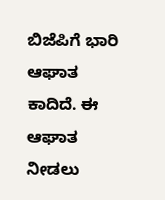ಬಿಜೆಪಿಗೆ ಭಾರಿ ಆಘಾತ ಕಾದಿದೆ. ಈ ಆಘಾತ ನೀಡಲು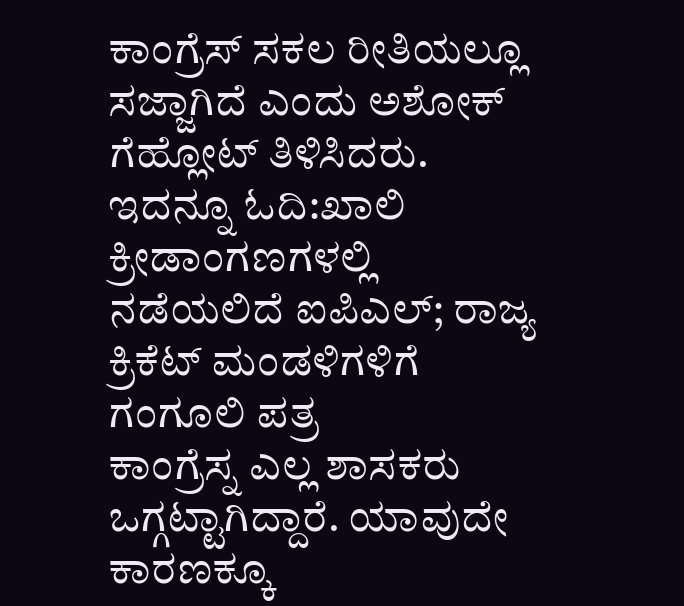ಕಾಂಗ್ರೆಸ್ ಸಕಲ ರೀತಿಯಲ್ಲೂ ಸಜ್ಜಾಗಿದೆ ಎಂದು ಅಶೋಕ್ ಗೆಹ್ಲೋಟ್ ತಿಳಿಸಿದರು.
ಇದನ್ನೂ ಓದಿ:ಖಾಲಿ ಕ್ರೀಡಾಂಗಣಗಳಲ್ಲಿ ನಡೆಯಲಿದೆ ಐಪಿಎಲ್; ರಾಜ್ಯ ಕ್ರಿಕೆಟ್ ಮಂಡಳಿಗಳಿಗೆ ಗಂಗೂಲಿ ಪತ್ರ
ಕಾಂಗ್ರೆಸ್ನ ಎಲ್ಲ ಶಾಸಕರು ಒಗ್ಗಟ್ಟಾಗಿದ್ದಾರೆ. ಯಾವುದೇ ಕಾರಣಕ್ಕೂ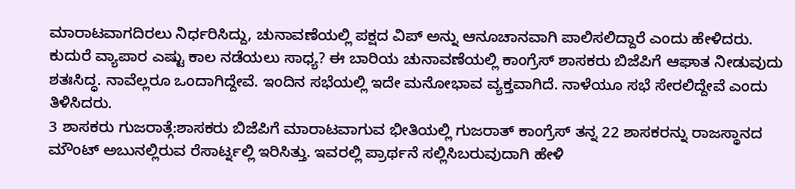ಮಾರಾಟವಾಗದಿರಲು ನಿರ್ಧರಿಸಿದ್ದು, ಚುನಾವಣೆಯಲ್ಲಿ ಪಕ್ಷದ ವಿಪ್ ಅನ್ನು ಆನೂಚಾನವಾಗಿ ಪಾಲಿಸಲಿದ್ದಾರೆ ಎಂದು ಹೇಳಿದರು.
ಕುದುರೆ ವ್ಯಾಪಾರ ಎಷ್ಟು ಕಾಲ ನಡೆಯಲು ಸಾಧ್ಯ? ಈ ಬಾರಿಯ ಚುನಾವಣೆಯಲ್ಲಿ ಕಾಂಗ್ರೆಸ್ ಶಾಸಕರು ಬಿಜೆಪಿಗೆ ಆಘಾತ ನೀಡುವುದು ಶತಃಸಿದ್ಧ. ನಾವೆಲ್ಲರೂ ಒಂದಾಗಿದ್ದೇವೆ. ಇಂದಿನ ಸಭೆಯಲ್ಲಿ ಇದೇ ಮನೋಭಾವ ವ್ಯಕ್ತವಾಗಿದೆ. ನಾಳೆಯೂ ಸಭೆ ಸೇರಲಿದ್ದೇವೆ ಎಂದು ತಿಳಿಸಿದರು.
3 ಶಾಸಕರು ಗುಜರಾತ್ಗೆ:ಶಾಸಕರು ಬಿಜೆಪಿಗೆ ಮಾರಾಟವಾಗುವ ಭೀತಿಯಲ್ಲಿ ಗುಜರಾತ್ ಕಾಂಗ್ರೆಸ್ ತನ್ನ 22 ಶಾಸಕರನ್ನು ರಾಜಸ್ಥಾನದ ಮೌಂಟ್ ಅಬುನಲ್ಲಿರುವ ರೆಸಾರ್ಟ್ನಲ್ಲಿ ಇರಿಸಿತ್ತು. ಇವರಲ್ಲಿ ಪ್ರಾರ್ಥನೆ ಸಲ್ಲಿಸಿಬರುವುದಾಗಿ ಹೇಳಿ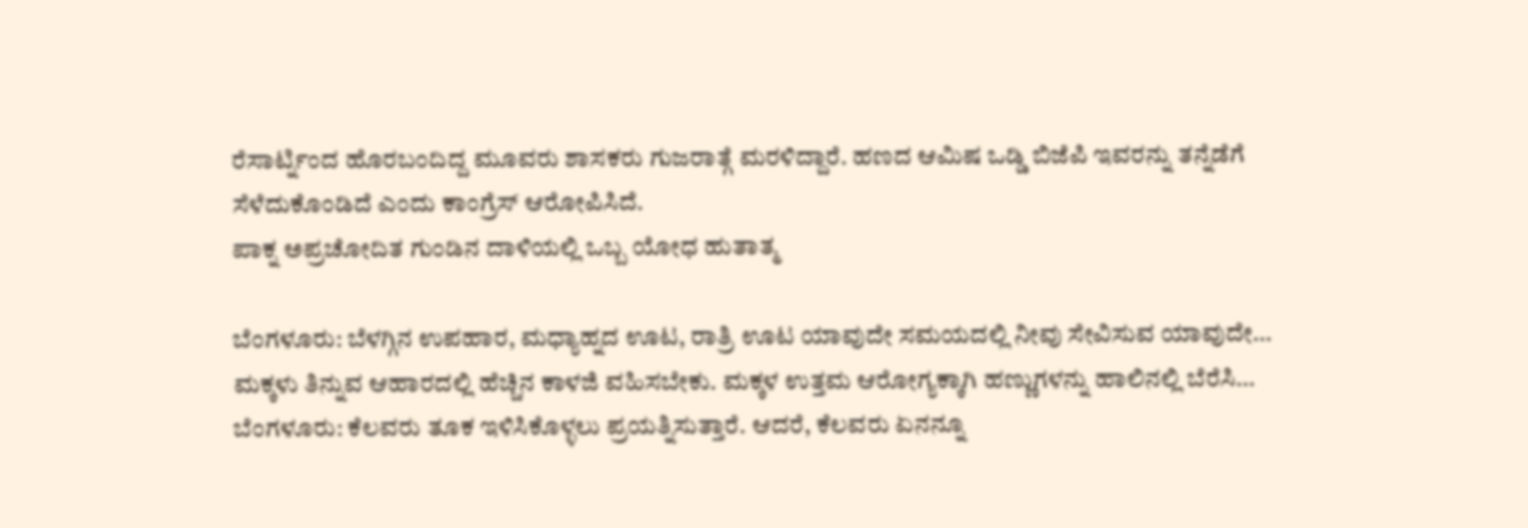ರೆಸಾರ್ಟ್ನಿಂದ ಹೊರಬಂದಿದ್ದ ಮೂವರು ಶಾಸಕರು ಗುಜರಾತ್ಗೆ ಮರಳಿದ್ದಾರೆ. ಹಣದ ಆಮಿಷ ಒಡ್ಡಿ ಬಿಜೆಪಿ ಇವರನ್ನು ತನ್ನೆಡೆಗೆ ಸೆಳೆದುಕೊಂಡಿದೆ ಎಂದು ಕಾಂಗ್ರೆಸ್ ಆರೋಪಿಸಿದೆ.
ಪಾಕ್ನ ಅಪ್ರಚೋದಿತ ಗುಂಡಿನ ದಾಳಿಯಲ್ಲಿ ಒಬ್ಬ ಯೋಧ ಹುತಾತ್ಮ

ಬೆಂಗಳೂರು: ಬೆಳಗ್ಗಿನ ಉಪಹಾರ, ಮಧ್ಯಾಹ್ನದ ಊಟ, ರಾತ್ರಿ ಊಟ ಯಾವುದೇ ಸಮಯದಲ್ಲಿ ನೀವು ಸೇವಿಸುವ ಯಾವುದೇ…
ಮಕ್ಕಳು ತಿನ್ನುವ ಆಹಾರದಲ್ಲಿ ಹೆಚ್ಚಿನ ಕಾಳಜಿ ವಹಿಸಬೇಕು. ಮಕ್ಕಳ ಉತ್ತಮ ಆರೋಗ್ಯಕ್ಕಾಗಿ ಹಣ್ಣುಗಳನ್ನು ಹಾಲಿನಲ್ಲಿ ಬೆರೆಸಿ…
ಬೆಂಗಳೂರು: ಕೆಲವರು ತೂಕ ಇಳಿಸಿಕೊಳ್ಳಲು ಪ್ರಯತ್ನಿಸುತ್ತಾರೆ. ಆದರೆ, ಕೆಲವರು ಏನನ್ನೂ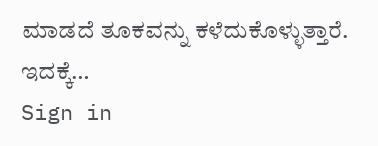ಮಾಡದೆ ತೂಕವನ್ನು ಕಳೆದುಕೊಳ್ಳುತ್ತಾರೆ. ಇದಕ್ಕೆ…
Sign in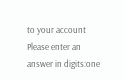to your account
Please enter an answer in digits:one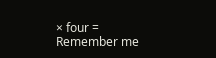× four =
Remember me